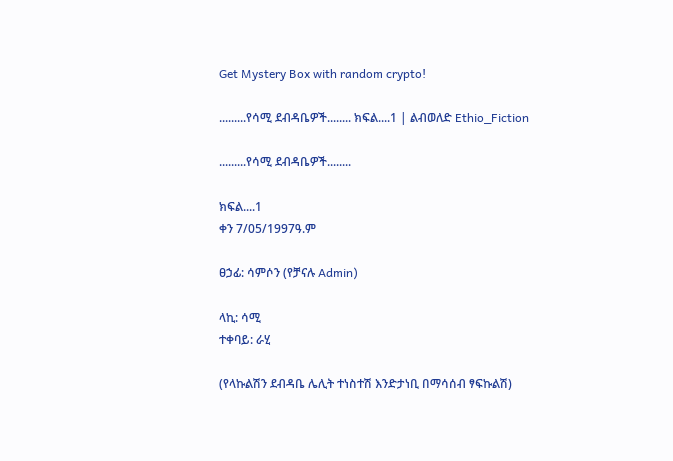Get Mystery Box with random crypto!

.........የሳሚ ደብዳቤዎች........ ክፍል....1 | ልብወለድ Ethio_Fiction

.........የሳሚ ደብዳቤዎች........

ክፍል....1
ቀን 7/05/1997ዓ.ም

ፀኃፊ: ሳምሶን (የቻናሉ Admin)

ላኪ: ሳሚ
ተቀባይ: ራሂ

(የላኩልሽን ደብዳቤ ሌሊት ተነስተሽ እንድታነቢ በማሳሰብ ፃፍኩልሽ)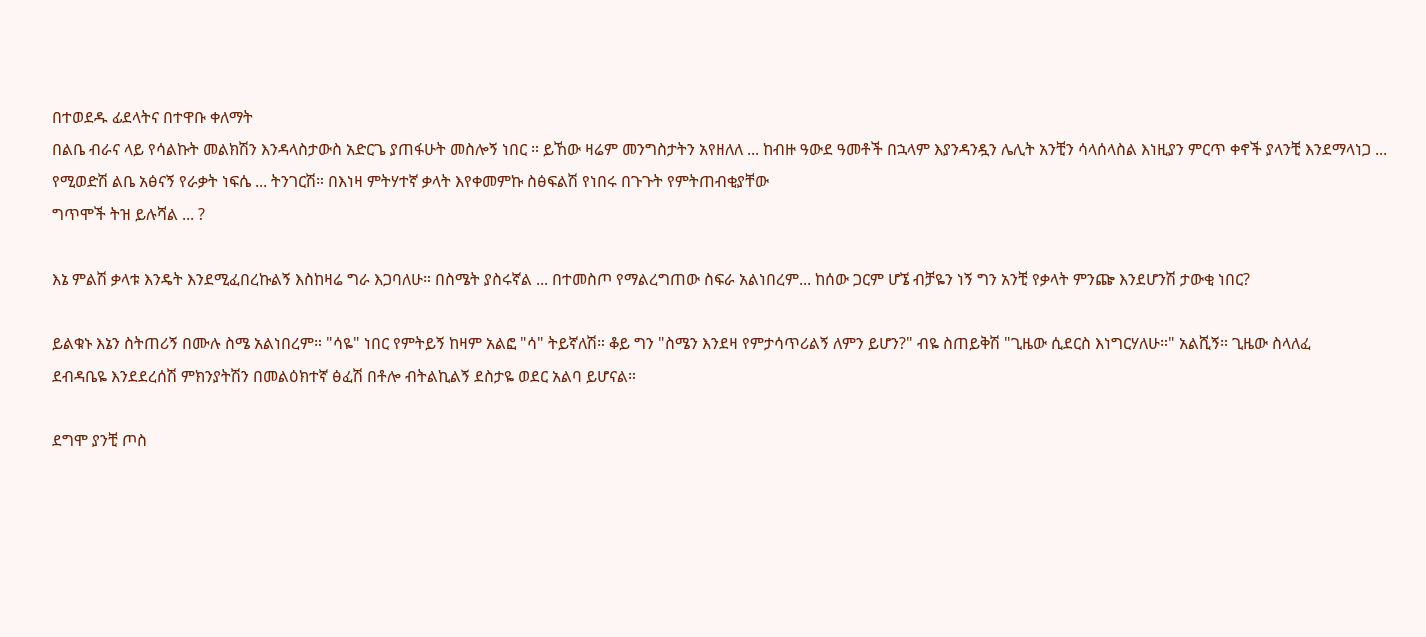በተወደዱ ፊደላትና በተዋቡ ቀለማት
በልቤ ብራና ላይ የሳልኩት መልክሽን እንዳላስታውስ አድርጌ ያጠፋሁት መስሎኝ ነበር ። ይኸው ዛሬም መንግስታትን አየዘለለ ... ከብዙ ዓውደ ዓመቶች በኋላም እያንዳንዷን ሌሊት አንቺን ሳላሰላስል እነዚያን ምርጥ ቀኖች ያላንቺ እንደማላነጋ ... የሚወድሽ ልቤ አፅናኝ የራቃት ነፍሴ ... ትንገርሽ። በእነዛ ምትሃተኛ ቃላት እየቀመምኩ ስፅፍልሽ የነበሩ በጉጉት የምትጠብቂያቸው
ግጥሞች ትዝ ይሉሻል ... ?

እኔ ምልሽ ቃላቱ እንዴት እንደሚፈበረኩልኝ እስከዛሬ ግራ እጋባለሁ። በስሜት ያስሩኛል ... በተመስጦ የማልረግጠው ስፍራ አልነበረም... ከሰው ጋርም ሆኜ ብቻዬን ነኝ ግን አንቺ የቃላት ምንጬ እንደሆንሽ ታውቂ ነበር?

ይልቁኑ እኔን ስትጠሪኝ በሙሉ ስሜ አልነበረም። "ሳዬ" ነበር የምትይኝ ከዛም አልፎ "ሳ" ትይኛለሽ። ቆይ ግን "ስሜን እንደዛ የምታሳጥሪልኝ ለምን ይሆን?" ብዬ ስጠይቅሽ "ጊዜው ሲደርስ እነግርሃለሁ።" አልሺኝ። ጊዜው ስላለፈ
ደብዳቤዬ እንደደረሰሽ ምክንያትሽን በመልዕክተኛ ፅፈሽ በቶሎ ብትልኪልኝ ደስታዬ ወደር አልባ ይሆናል።

ደግሞ ያንቺ ጦስ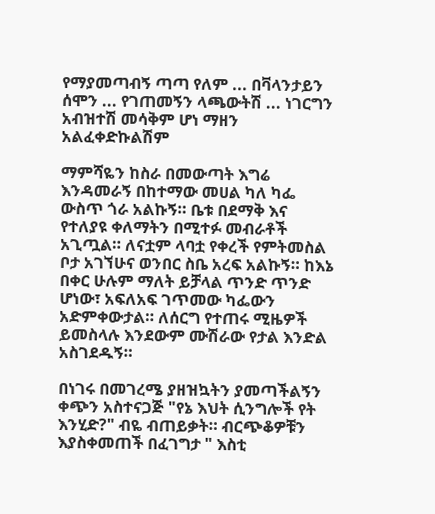የማያመጣብኝ ጣጣ የለም ... በቫላንታይን ሰሞን ... የገጠመኝን ላጫውትሽ ... ነገርግን አብዝተሽ መሳቅም ሆነ ማዘን አልፈቀድኩልሽም

ማምሻዬን ከስራ በመውጣት እግሬ እንዳመራኝ በከተማው መሀል ካለ ካፌ ውስጥ ጎራ አልኩኝ። ቤቱ በደማቅ እና የተለያዩ ቀለማትን በሚተፉ መብራቶች አጊጧል። ለናቷም ላባቷ የቀረች የምትመስል ቦታ አገኘሁና ወንበር ስቤ አረፍ አልኩኝ። ከእኔ በቀር ሁሉም ማለት ይቻላል ጥንድ ጥንድ ሆነው፣ አፍለአፍ ገጥመው ካፌውን አድምቀውታል። ለሰርግ የተጠሩ ሚዜዎች ይመስላሉ እንደውም ሙሽራው የታል እንድል አስገደዱኝ።

በነገሩ በመገረሜ ያዘዝኳትን ያመጣችልኝን ቀጭን አስተናጋጅ "የኔ እህት ሲንግሎች የት እንሂድ?" ብዬ ብጠይቃት። ብርጭቆዎቹን እያስቀመጠች በፈገግታ " እስቲ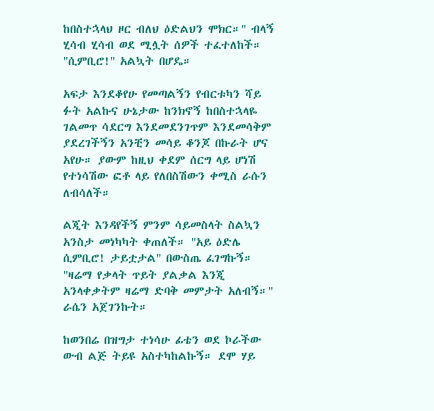ከበስተኋላህ ዞር ብለህ ዕድልህን ሞክር።" ብላኝ ሂሳብ ሂሳብ ወደ ሚሏት ሰዎች ተፈተለከች። "ሲምቢሮ!" አልኳት በሆዴ።

አፍታ እንደቆየሁ የመጣልኝን የብርቱካን ሻይ ፉት አልኩና ሁኔታው ከንክኖኝ ከበስተኋላዬ ገልመጥ ሳደርግ እንደመደንገጥም እንደመሳቅም ያደረገችኝን አንቺን መሳይ ቆንጆ በኩራት ሆና አየሁ። ያውም ከዚህ ቀደም ሰርግ ላይ ሆነሽ የተነሳሽው ፎቶ ላይ የለበስሽውን ቀሚስ ራሱን ለብሳለች።

ልጂት እንዳየችኝ ምንም ሳይመስላት ስልኳን አንስታ መነካካት ቀጠለች። "አይ ዕድሌ ሲምቢሮ! ታይቷታል" በውስጤ ፈገግኩኝ። "ዛሬማ የቃላት ጥይት ያልቃል እንጂ አንላቀቃትም ዛሬማ ድባቅ መምታት አለብኝ።" ራሴን አጀገንኩት።

ከወንበሬ በዝግታ ተነሳሁ ፊቴን ወደ ኮራችው ውብ ልጅ ትይዩ አስተካከልኩኝ። ደሞ ሃይ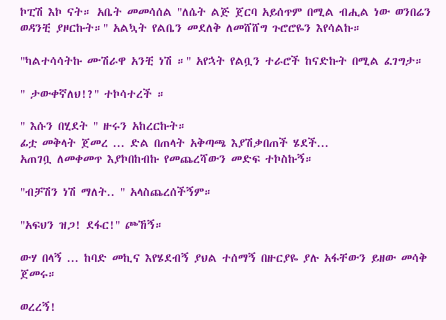ኮፒሽ እኮ ናት። አቤት መመሳሰል "ለሴት ልጅ ጀርባ አይሰጥም በሚል ብሒል ነው ወንበሬን ወዳንቺ ያዞርኩት።" አልኳት የልቤን መደለቅ ለመሸሸግ ጉሮሮዬን እየሳልኩ።

"ካልተሳሳትኩ ሙሽራዋ አንቺ ነሽ ።" አየኋት የልቧን ተራሮች ከናድኩት በሚል ፈገግታ።

" ታውቀኛለህ!?" ተኮሳተረች ።

" እሱን በሂደት " ዙሩን አከረርኩት።
ፊቷ መቅላት ጀመረ ... ድል በጠላት አቅጣጫ እያሽቃበጠች ሄደች...
አጠገቧ ለመቀመጥ እያኮበከብኩ የመጨረሻውን መድፍ ተኮስኩኝ።

"ብቻሽን ነሽ ማለት.. " አላስጨረሰችኝም።

"አፍህን ዝጋ! ደፋር!" ጮኸኝ።

ውሃ በላኝ ... ከባድ መኪና እየሄደብኝ ያህል ተሰማኝ በዙርያዬ ያሉ አፋቸውን ይዘው መሳቅ ጀመሩ።

ወረረኝ!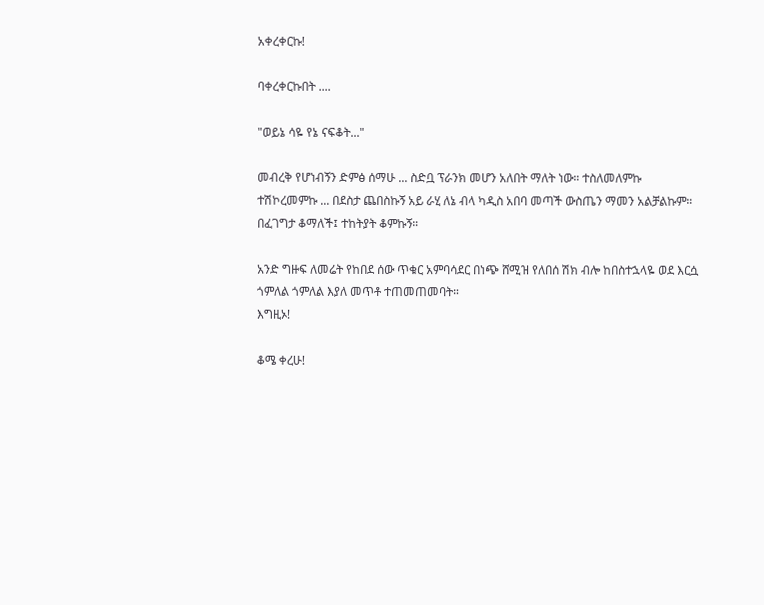አቀረቀርኩ!

ባቀረቀርኩበት ....

"ወይኔ ሳዬ የኔ ናፍቆት..."

መብረቅ የሆነብኝን ድምፅ ሰማሁ ... ስድቧ ፕራንክ መሆን አለበት ማለት ነው። ተስለመለምኩ ተሽኮረመምኩ ... በደስታ ጨበስኩኝ አይ ራሂ ለኔ ብላ ካዲስ አበባ መጣች ውስጤን ማመን አልቻልኩም።
በፈገግታ ቆማለች፤ ተከትያት ቆምኩኝ።

አንድ ግዙፍ ለመሬት የከበደ ሰው ጥቁር አምባሳደር በነጭ ሸሚዝ የለበሰ ሽክ ብሎ ከበስተኋላዬ ወደ እርሷ ጎምለል ጎምለል እያለ መጥቶ ተጠመጠመባት።
እግዚኦ!

ቆሜ ቀረሁ!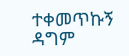ተቀመጥኩኝ
ዳግም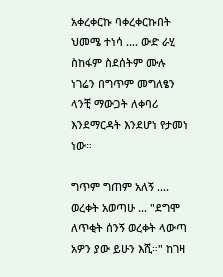አቀረቀርኩ ባቀረቀርኩበት ህመሜ ተነሳ .... ውድ ራሂ ስከፋም ስደሰትም ሙሉ ነገሬን በግጥም መግለፄን ላንቺ ማውጋት ለቀባሪ እንደማርዳት እንደሆነ የታመነ ነው።

ግጥም ግጠም አለኝ ....
ወረቀት አወጣሁ ... "ደግሞ ለጥቂት ሰንኝ ወረቀት ላውጣ አዎን ያው ይሁን እሺ።" ከገዛ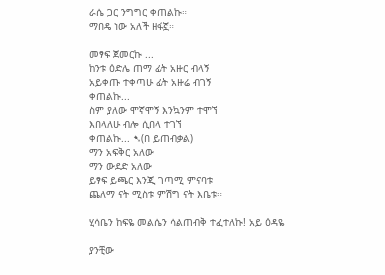ራሴ ጋር ንግግር ቀጠልኩ።
ማበዴ ነው አለች ዘፋኟ።

መፃፍ ጀመርኩ ...
ከንቱ ዕድሌ ጠማ ፊት አዙር ብላኝ
አይቀጡ ተቀጣሁ ፊት አዙሬ ብገኝ
ቀጠልኩ...
ስም ያለው ሞኛሞኝ እንኳንም ተሞኘ
እበላለሁ ብሎ ሲበላ ተገኘ
ቀጠልኩ... ➷(በ ይጠብቃል)
ማን አፍቅር አለው
ማን ውደድ አለው
ይፃፍ ይጫር እንጂ ገጣሚ ምናባቱ
ጨለማ ናት ሚስቱ ምሽግ ናት እቤቱ።

ሂሳቤን ከፍዬ መልሴን ሳልጠብቅ ተፈተለኩ! አይ ዕዳዬ

ያንቺው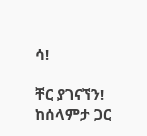ሳ!

ቸር ያገናኘን!
ከሰላምታ ጋር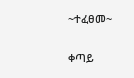~ተፈፀመ~

ቀጣይ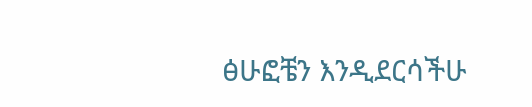ፅሁፎቼን እንዲደርሳችሁ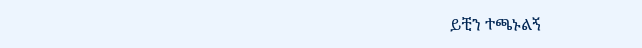ይቺን ተጫኑልኝ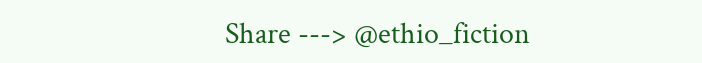Share ---> @ethio_fiction